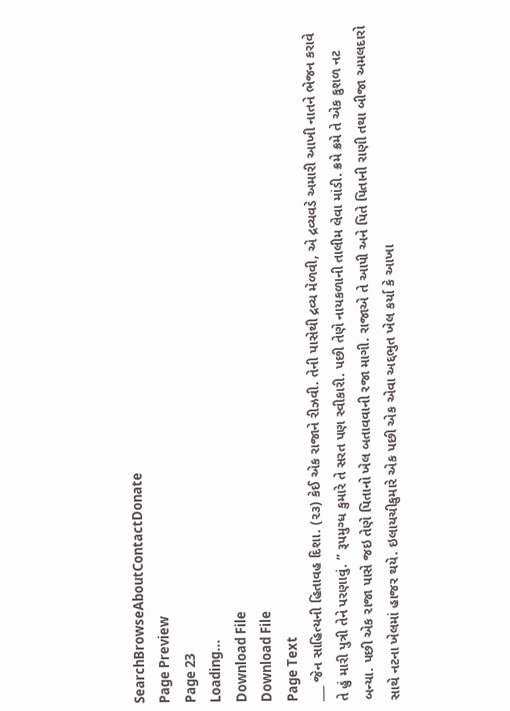SearchBrowseAboutContactDonate
Page Preview
Page 23
Loading...
Download File
Download File
Page Text
___ જેન સાહિત્યની હિતાવહ દિશા. (૨૩) કેઈ એક રાજાને રીઝવી. તેની પાસેથી દ્રવ્ય મેળવી, એ દ્રવ્યવડે અમારી આખી નાતને ભેજન કરાવે તે હું મારી પુત્રી તેને પરણાવું. ” રૂપમુગ્ધ કુમારે તે સરત પણ સ્વીકારી. પછી તેણે નાયકળાની તાલીમ લેવા માંડી. ક્રમે ક્રમે તે એક કુશળ નટ બન્યા. પછી એક રાજા પાસે જઇ તેણે પિતાનો ખેલ બતાવવાની રજા માગી. રાજાએ તે આપી અને પિતે પિતાની રાણી તથા બીજા અમલદારો સાથે નટના ખેલમાં હાજર થયે. ઇલાયચીકુમારે એક પછી એક એવા અદ્દભુત ખેલ કર્યા કે આખા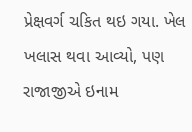પ્રેક્ષવર્ગ ચકિત થઇ ગયા. ખેલ ખલાસ થવા આવ્યો, પણ રાજાજીએ ઇનામ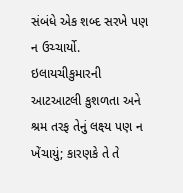સંબંધે એક શબ્દ સરખે પણ ન ઉચ્ચાર્યો. ઇલાયચીકુમારની આટઆટલી કુશળતા અને શ્રમ તરફ તેનું લક્ષ્ય પણ ન ખેંચાયું; કારણકે તે તે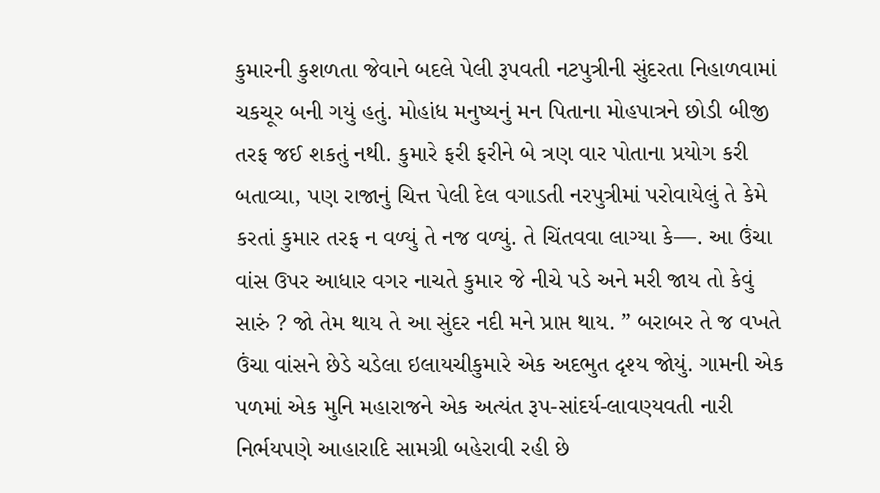કુમારની કુશળતા જેવાને બદલે પેલી રૂપવતી નટપુત્રીની સુંદરતા નિહાળવામાં ચકચૂર બની ગયું હતું. મોહાંધ મનુષ્યનું મન પિતાના મોહપાત્રને છોડી બીજી તરફ જઈ શકતું નથી. કુમારે ફરી ફરીને બે ત્રણ વાર પોતાના પ્રયોગ કરી બતાવ્યા, પણ રાજાનું ચિત્ત પેલી દેલ વગાડતી નરપુત્રીમાં પરોવાયેલું તે કેમે કરતાં કુમાર તરફ ન વળ્યું તે નજ વળ્યું. તે ચિંતવવા લાગ્યા કે—. આ ઉંચા વાંસ ઉપર આધાર વગર નાચતે કુમાર જે નીચે પડે અને મરી જાય તો કેવું સારું ? જો તેમ થાય તે આ સુંદર નદી મને પ્રાપ્ત થાય. ” બરાબર તે જ વખતે ઉંચા વાંસને છેડે ચડેલા ઇલાયચીકુમારે એક અદભુત દૃશ્ય જોયું. ગામની એક પળમાં એક મુનિ મહારાજને એક અત્યંત રૂપ-સાંદર્ય-લાવણ્યવતી નારી નિર્ભયપણે આહારાદિ સામગ્રી બહેરાવી રહી છે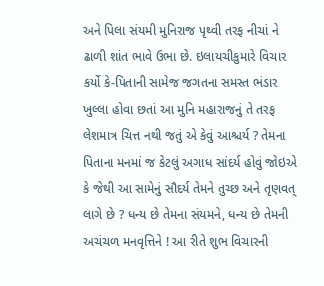અને પિલા સંયમી મુનિરાજ પૃથ્વી તરફ નીચાં ને ઢાળી શાંત ભાવે ઉભા છે. ઇલાયચીકુમારે વિચાર કર્યો કે-પિતાની સામેજ જગતના સમસ્ત ભંડાર ખુલ્લા હોવા છતાં આ મુનિ મહારાજનું તે તરફ લેશમાત્ર ચિત્ત નથી જતું એ કેવું આશ્ચર્ય ? તેમના પિતાના મનમાં જ કેટલું અગાધ સાંદર્ય હોવું જોઇએ કે જેથી આ સામેનું સૌદર્ય તેમને તુચ્છ અને તૃણવત્ લાગે છે ? ધન્ય છે તેમના સંયમને, ધન્ય છે તેમની અચંચળ મનવૃત્તિને ! આ રીતે શુભ વિચારની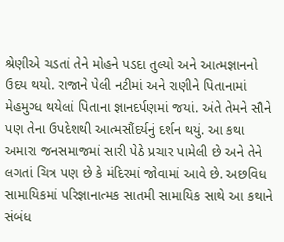શ્રેણીએ ચડતાં તેને મોહને પડદા તુલ્યો અને આત્મજ્ઞાનનો ઉદય થયો. રાજાને પેલી નટીમાં અને રાણીને પિતાનામાં મેહમુગ્ધ થયેલાં પિતાના જ્ઞાનદર્પણમાં જયાં. અંતે તેમને સૌને પણ તેના ઉપદેશથી આત્મસૌંદર્યનું દર્શન થયું. આ કથા અમારા જનસમાજમાં સારી પેઠે પ્રચાર પામેલી છે અને તેને લગતાં ચિત્ર પણ છે કે મંદિરમાં જોવામાં આવે છે. અછવિધ સામાયિકમાં પરિજ્ઞાનાત્મક સાતમી સામાયિક સાથે આ કથાને સંબંધ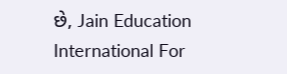છે, Jain Education International For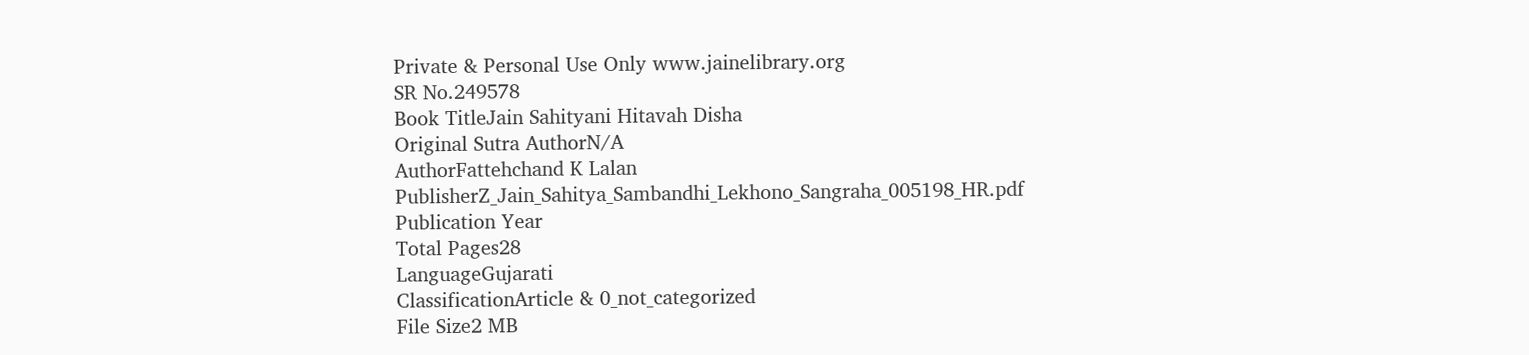Private & Personal Use Only www.jainelibrary.org
SR No.249578
Book TitleJain Sahityani Hitavah Disha
Original Sutra AuthorN/A
AuthorFattehchand K Lalan
PublisherZ_Jain_Sahitya_Sambandhi_Lekhono_Sangraha_005198_HR.pdf
Publication Year
Total Pages28
LanguageGujarati
ClassificationArticle & 0_not_categorized
File Size2 MB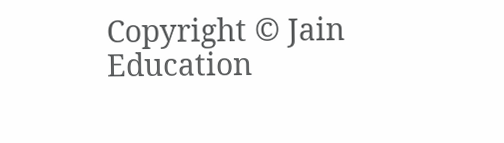Copyright © Jain Education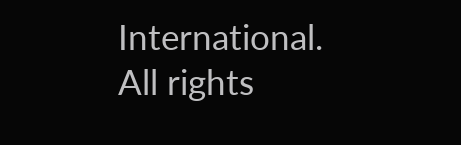International. All rights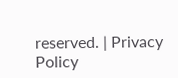reserved. | Privacy Policy